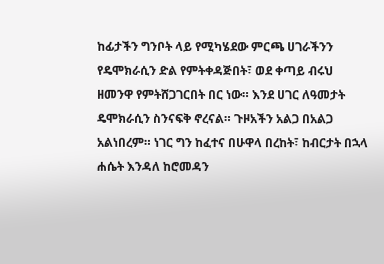ከፊታችን ግንቦት ላይ የሚካሄደው ምርጫ ሀገራችንን የዴሞክራሲን ድል የምትቀዳጅበት፣ ወደ ቀጣይ ብሩህ ዘመንዋ የምትሸጋገርበት በር ነው። እንደ ሀገር ለዓመታት ዴሞክራሲን ስንናፍቅ ኖረናል። ጉዞአችን አልጋ በአልጋ አልነበረም። ነገር ግን ከፈተና በሁዋላ በረከት፣ ከብርታት በኋላ ሐሴት እንዳለ ከሮመዳን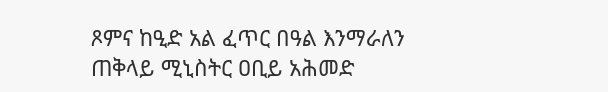ጾምና ከዒድ አል ፈጥር በዓል እንማራለን
ጠቅላይ ሚኒስትር ዐቢይ አሕመድ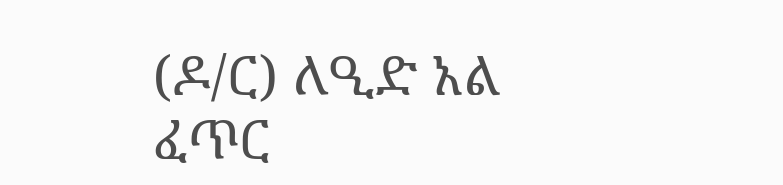(ዶ/ር) ለዒድ አል ፈጥር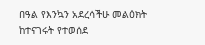በዓል የእንኳን አደረሳችሁ መልዕክት ከተናገሩት የተወሰደ